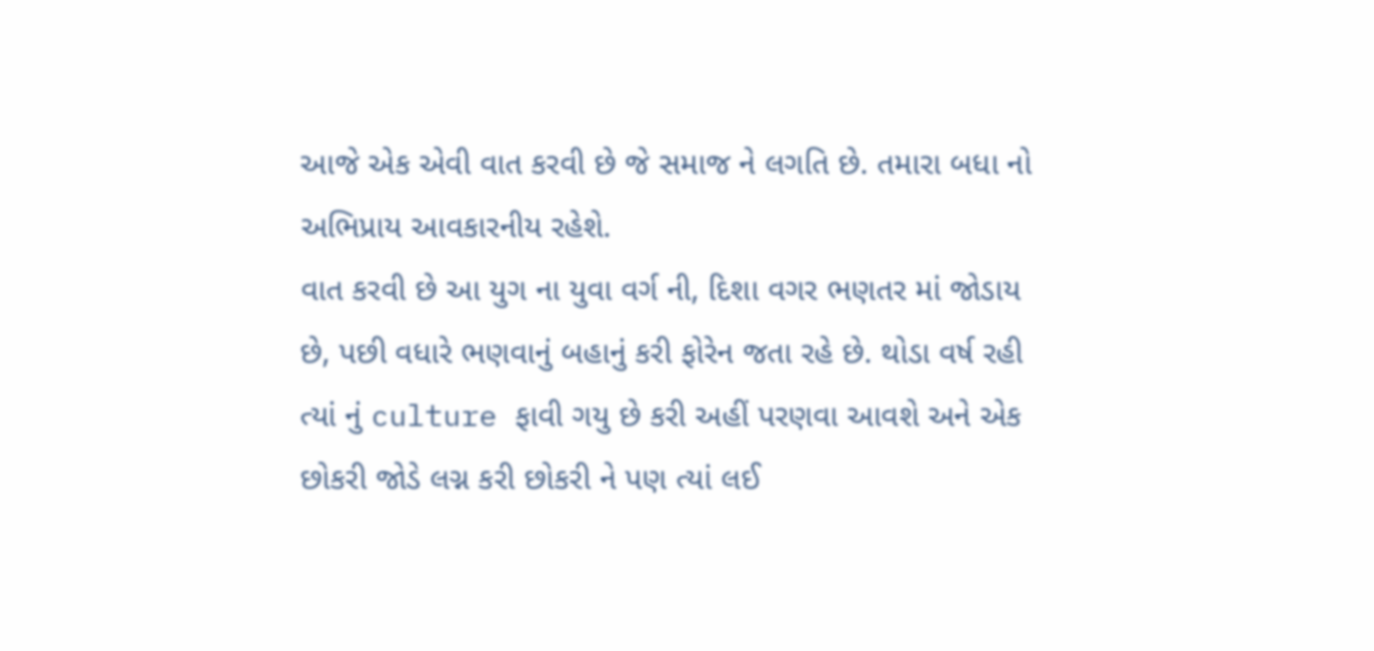આજે એક એવી વાત કરવી છે જે સમાજ ને લગતિ છે. તમારા બધા નો અભિપ્રાય આવકારનીય રહેશે.
વાત કરવી છે આ યુગ ના યુવા વર્ગ ની, દિશા વગર ભણતર માં જોડાય છે, પછી વધારે ભણવાનું બહાનું કરી ફોરેન જતા રહે છે. થોડા વર્ષ રહી ત્યાં નું culture ફાવી ગયુ છે કરી અહીં પરણવા આવશે અને એક છોકરી જોડે લગ્ન કરી છોકરી ને પણ ત્યાં લઈ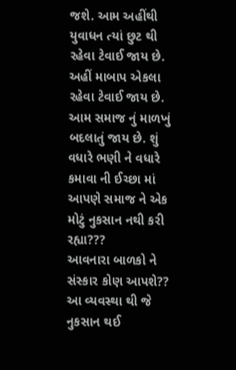જશે. આમ અહીંથી યુવાધન ત્યાં છુટ થી રહેવા ટેવાઈ જાય છે.
અહીં માબાપ એકલા રહેવા ટેવાઈ જાય છે. આમ સમાજ નું માળખું બદલાતું જાય છે. શું વધારે ભણી ને વધારે કમાવા ની ઈચ્છા માં આપણે સમાજ ને એક મોટું નુકસાન નથી કરી રહ્યા???
આવનારા બાળકો ને સંસ્કાર કોણ આપશે??
આ વ્યવસ્થા થી જે નુકસાન થઈ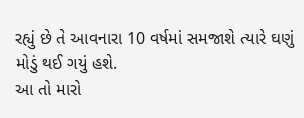રહ્યું છે તે આવનારા 10 વર્ષમાં સમજાશે ત્યારે ઘણું મોડું થઈ ગયું હશે.
આ તો મારો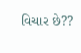વિચાર છે??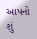આપનો શું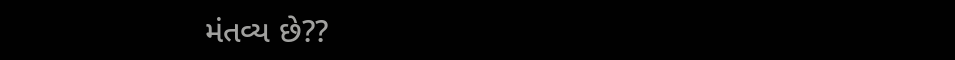મંતવ્ય છે??